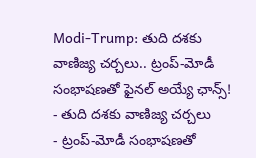Modi-Trump: తుది దశకు వాణిజ్య చర్చలు.. ట్రంప్-మోడీ సంభాషణతో ఫైనల్ అయ్యే ఛాన్స్!
- తుది దశకు వాణిజ్య చర్చలు
- ట్రంప్-మోడీ సంభాషణతో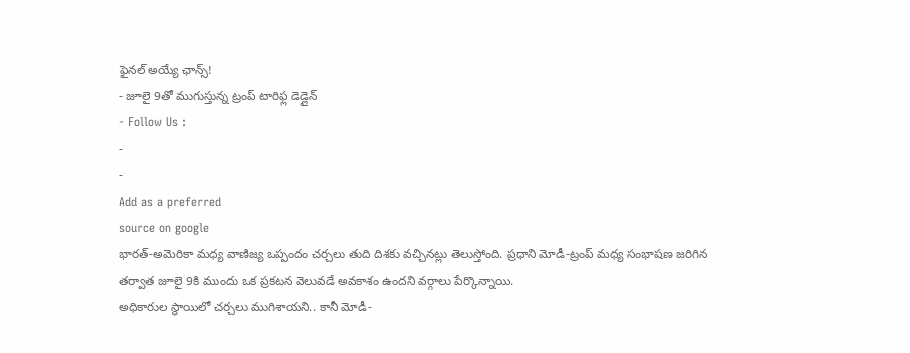ఫైనల్ అయ్యే ఛాన్స్!
- జూలై 9తో ముగుస్తున్న ట్రంప్ టారిఫ్ల డెడ్లైన్
- Follow Us :
-
-
Add as a preferred
source on google
భారత్-అమెరికా మధ్య వాణిజ్య ఒప్పందం చర్చలు తుది దిశకు వచ్చినట్లు తెలుస్తోంది. ప్రధాని మోడీ-ట్రంప్ మధ్య సంభాషణ జరిగిన తర్వాత జూలై 9కి ముందు ఒక ప్రకటన వెలువడే అవకాశం ఉందని వర్గాలు పేర్కొన్నాయి.
అధికారుల స్థాయిలో చర్చలు ముగిశాయని.. కానీ మోడీ-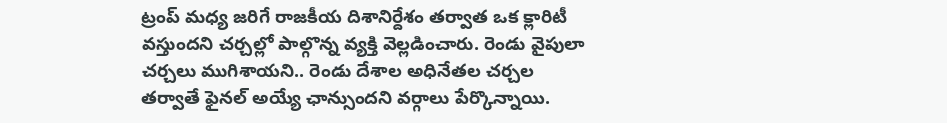ట్రంప్ మధ్య జరిగే రాజకీయ దిశానిర్దేశం తర్వాత ఒక క్లారిటీ వస్తుందని చర్చల్లో పాల్గొన్న వ్యక్తి వెల్లడించారు. రెండు వైపులా చర్చలు ముగిశాయని.. రెండు దేశాల అధినేతల చర్చల తర్వాతే ఫైనల్ అయ్యే ఛాన్సుందని వర్గాలు పేర్కొన్నాయి.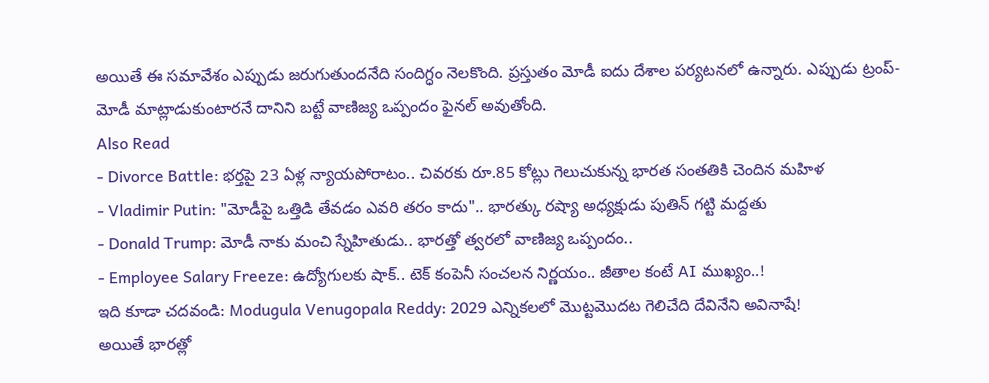అయితే ఈ సమావేశం ఎప్పుడు జరుగుతుందనేది సందిగ్ధం నెలకొంది. ప్రస్తుతం మోడీ ఐదు దేశాల పర్యటనలో ఉన్నారు. ఎప్పుడు ట్రంప్-మోడీ మాట్లాడుకుంటారనే దానిని బట్టే వాణిజ్య ఒప్పందం ఫైనల్ అవుతోంది.
Also Read
- Divorce Battle: భర్తపై 23 ఏళ్ల న్యాయపోరాటం.. చివరకు రూ.85 కోట్లు గెలుచుకున్న భారత సంతతికి చెందిన మహిళ
- Vladimir Putin: "మోడీపై ఒత్తిడి తేవడం ఎవరి తరం కాదు".. భారత్కు రష్యా అధ్యక్షుడు పుతిన్ గట్టి మద్దతు
- Donald Trump: మోడీ నాకు మంచి స్నేహితుడు.. భారత్తో త్వరలో వాణిజ్య ఒప్పందం..
- Employee Salary Freeze: ఉద్యోగులకు షాక్.. టెక్ కంపెనీ సంచలన నిర్ణయం.. జీతాల కంటే AI ముఖ్యం..!
ఇది కూడా చదవండి: Modugula Venugopala Reddy: 2029 ఎన్నికలలో మొట్టమొదట గెలిచేది దేవినేని అవినాషే!
అయితే భారత్లో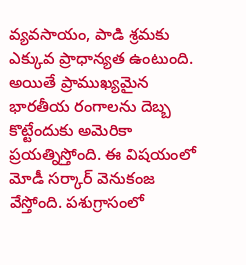వ్యవసాయం, పాడి శ్రమకు ఎక్కువ ప్రాధాన్యత ఉంటుంది. అయితే ప్రాముఖ్యమైన భారతీయ రంగాలను దెబ్బ కొట్టేందుకు అమెరికా ప్రయత్నిస్తోంది. ఈ విషయంలో మోడీ సర్కార్ వెనుకంజ వేస్తోంది. పశుగ్రాసంలో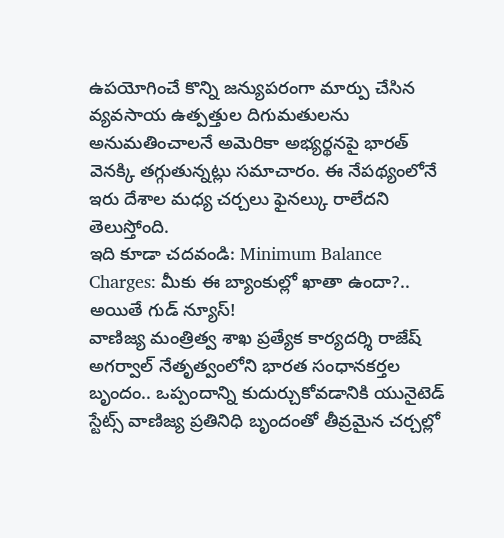ఉపయోగించే కొన్ని జన్యుపరంగా మార్పు చేసిన వ్యవసాయ ఉత్పత్తుల దిగుమతులను అనుమతించాలనే అమెరికా అభ్యర్థనపై భారత్ వెనక్కి తగ్గుతున్నట్లు సమాచారం. ఈ నేపథ్యంలోనే ఇరు దేశాల మధ్య చర్చలు ఫైనల్కు రాలేదని తెలుస్తోంది.
ఇది కూడా చదవండి: Minimum Balance Charges: మీకు ఈ బ్యాంకుల్లో ఖాతా ఉందా?.. అయితే గుడ్ న్యూస్!
వాణిజ్య మంత్రిత్వ శాఖ ప్రత్యేక కార్యదర్శి రాజేష్ అగర్వాల్ నేతృత్వంలోని భారత సంధానకర్తల బృందం.. ఒప్పందాన్ని కుదుర్చుకోవడానికి యునైటెడ్ స్టేట్స్ వాణిజ్య ప్రతినిధి బృందంతో తీవ్రమైన చర్చల్లో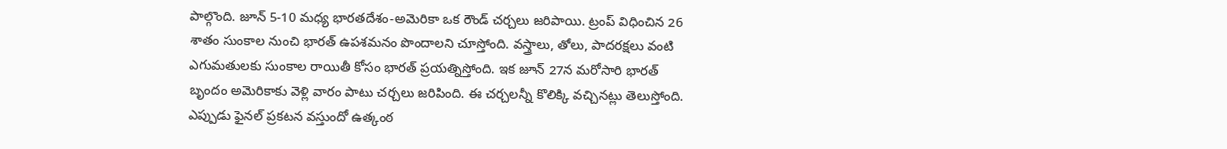పాల్గొంది. జూన్ 5-10 మధ్య భారతదేశం-అమెరికా ఒక రౌండ్ చర్చలు జరిపాయి. ట్రంప్ విధించిన 26 శాతం సుంకాల నుంచి భారత్ ఉపశమనం పొందాలని చూస్తోంది. వస్త్రాలు, తోలు, పాదరక్షలు వంటి ఎగుమతులకు సుంకాల రాయితీ కోసం భారత్ ప్రయత్నిస్తోంది. ఇక జూన్ 27న మరోసారి భారత్ బృందం అమెరికాకు వెళ్లి వారం పాటు చర్చలు జరిపింది. ఈ చర్చలన్నీ కొలిక్కి వచ్చినట్లు తెలుస్తోంది. ఎప్పుడు ఫైనల్ ప్రకటన వస్తుందో ఉత్కంఠ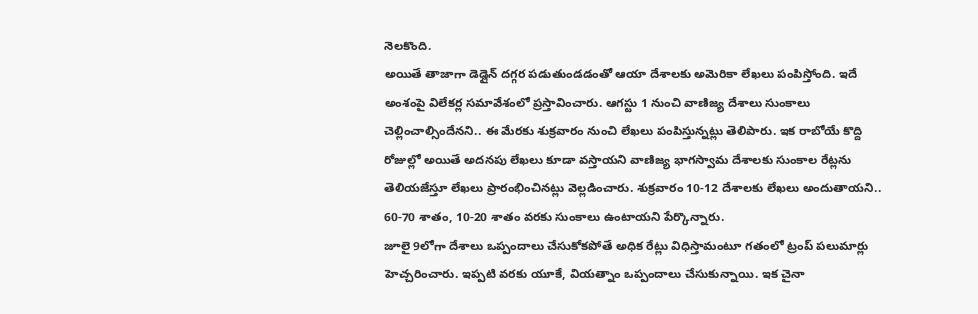నెలకొంది.
అయితే తాజాగా డెడ్లైన్ దగ్గర పడుతుండడంతో ఆయా దేశాలకు అమెరికా లేఖలు పంపిస్తోంది. ఇదే అంశంపై విలేకర్ల సమావేశంలో ప్రస్తావించారు. ఆగస్టు 1 నుంచి వాణిజ్య దేశాలు సుంకాలు చెల్లించాల్సిందేనని.. ఈ మేరకు శుక్రవారం నుంచి లేఖలు పంపిస్తున్నట్లు తెలిపారు. ఇక రాబోయే కొద్ది రోజుల్లో అయితే అదనపు లేఖలు కూడా వస్తాయని వాణిజ్య భాగస్వామ దేశాలకు సుంకాల రేట్లను తెలియజేస్తూ లేఖలు ప్రారంభించినట్లు వెల్లడించారు. శుక్రవారం 10-12 దేశాలకు లేఖలు అందుతాయని.. 60-70 శాతం, 10-20 శాతం వరకు సుంకాలు ఉంటాయని పేర్కొన్నారు.
జూలై 9లోగా దేశాలు ఒప్పందాలు చేసుకోకపోతే అధిక రేట్లు విధిస్తామంటూ గతంలో ట్రంప్ పలుమార్లు హెచ్చరించారు. ఇప్పటి వరకు యూకే, వియత్నాం ఒప్పందాలు చేసుకున్నాయి. ఇక చైనా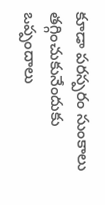కూడా పరస్పరం సుంకాలు తగ్గించుకునేందుకు ఒప్పందాలు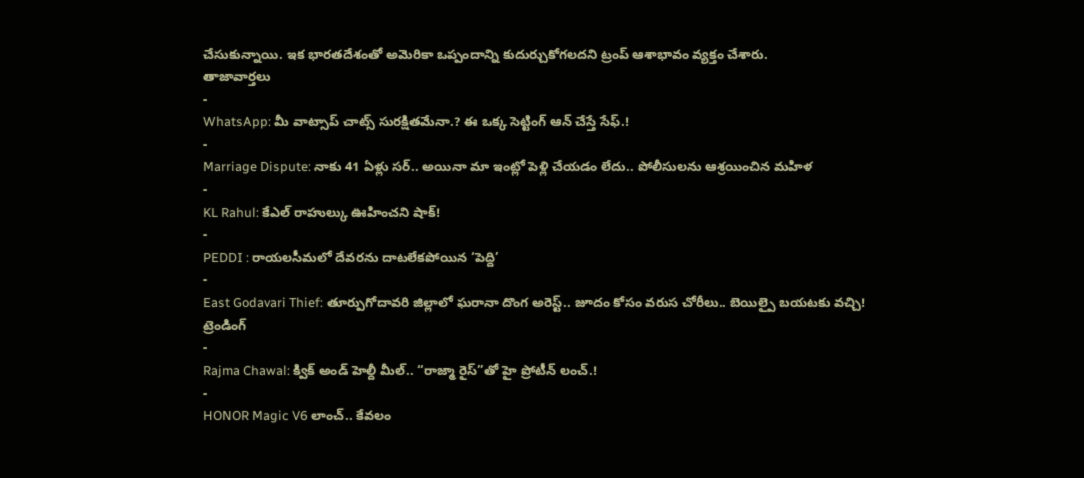చేసుకున్నాయి. ఇక భారతదేశంతో అమెరికా ఒప్పందాన్ని కుదుర్చుకోగలదని ట్రంప్ ఆశాభావం వ్యక్తం చేశారు.
తాజావార్తలు
-
WhatsApp: మీ వాట్సాప్ చాట్స్ సురక్షితమేనా.? ఈ ఒక్క సెట్టింగ్ ఆన్ చేస్తే సేఫ్.!
-
Marriage Dispute: నాకు 41 ఏళ్లు సర్.. అయినా మా ఇంట్లో పెళ్లి చేయడం లేదు.. పోలీసులను ఆశ్రయించిన మహిళ
-
KL Rahul: కేఎల్ రాహుల్కు ఊహించని షాక్!
-
PEDDI : రాయలసీమలో దేవరను దాటలేకపోయిన ‘పెద్ది’
-
East Godavari Thief: తూర్పుగోదావరి జిల్లాలో ఘరానా దొంగ అరెస్ట్.. జూదం కోసం వరుస చోరీలు.. బెయిల్పై బయటకు వచ్చి!
ట్రెండింగ్
-
Rajma Chawal: క్విక్ అండ్ హెల్దీ మీల్.. “రాజ్మా రైస్”తో హై ప్రోటీన్ లంచ్.!
-
HONOR Magic V6 లాంచ్.. కేవలం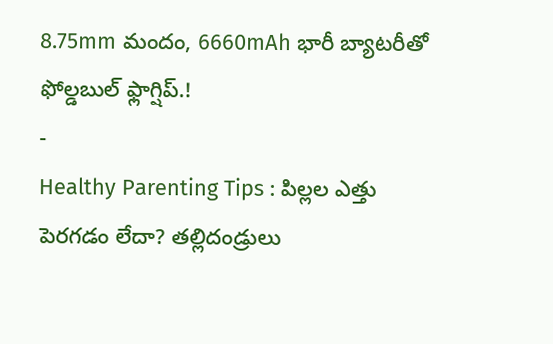8.75mm మందం, 6660mAh భారీ బ్యాటరీతో ఫోల్డబుల్ ఫ్లాగ్షిప్.!
-
Healthy Parenting Tips : పిల్లల ఎత్తు పెరగడం లేదా? తల్లిదండ్రులు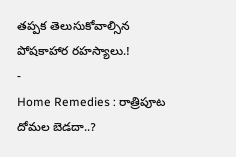తప్పక తెలుసుకోవాల్సిన పోషకాహార రహస్యాలు.!
-
Home Remedies : రాత్రిపూట దోమల బెడదా..?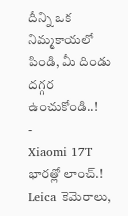దీన్ని ఒక నిమ్మకాయలో పిండి, మీ దిండు దగ్గర ఉంచుకోండి..!
-
Xiaomi 17T భారత్లో లాంచ్.! Leica కెమెరాలు,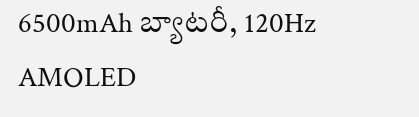6500mAh బ్యాటరీ, 120Hz AMOLED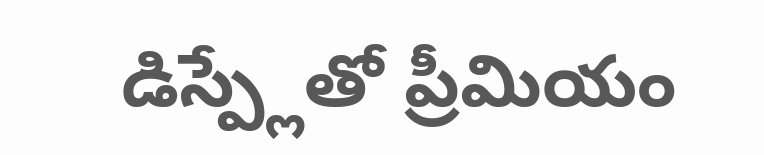డిస్ప్లేతో ప్రీమియం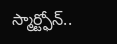స్మార్ట్ఫోన్..